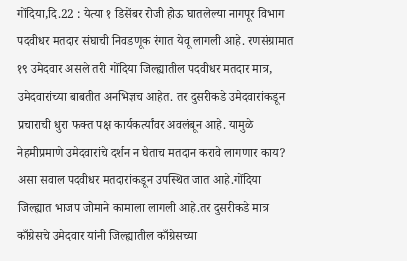गोंदिया,दि.22 : येत्या १ डिसेंबर रोजी होऊ घातलेल्या नागपूर विभाग पदवीधर मतदार संघाची निवडणूक रंगात येवू लागली आहे. रणसंग्रामात १९ उमेदवार असले तरी गोंदिया जिल्ह्यातील पदवीधर मतदार मात्र, उमेदवारांच्या बाबतीत अनभिज्ञच आहेत. तर दुसरीकडे उमेदवारांकडून प्रचाराची धुरा फक्त पक्ष कार्यकर्त्यांवर अवलंबून आहे. यामुळे नेहमीप्रमाणे उमेदवारांचे दर्शन न घेताच मतदान करावे लागणार काय? असा सवाल पदवीधर मतदारांकडून उपस्थित जात आहे.गोंदिया जिल्ह्यात भाजप जोमाने कामाला लागली आहे.तर दुसरीकडे मात्र काँग्रेसचे उमेदवार यांनी जिल्ह्यातील काँग्रेसच्या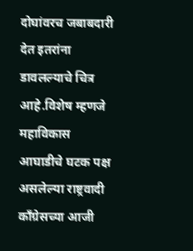दोघांवरच जबाबदारी देत इतरांना डावलल्याचे चित्र आहे.विशेष म्हणजे महाविकास आघाडीचे घटक पक्ष असलेल्या राष्ट्रवादी काँग्रेसच्या आजी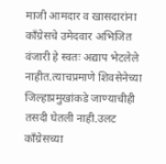माजी आमदार व खासदारांना काँग्रेसचे उमेदवार अभिजित वंजारी हे स्वतः अद्याप भेटलेले नाहीत.त्याचप्रमाणे शिवसेनेच्या जिल्हाप्रमुखांकडे जाण्याचीही तसदी घेतली नाही.उलट काँग्रेसच्या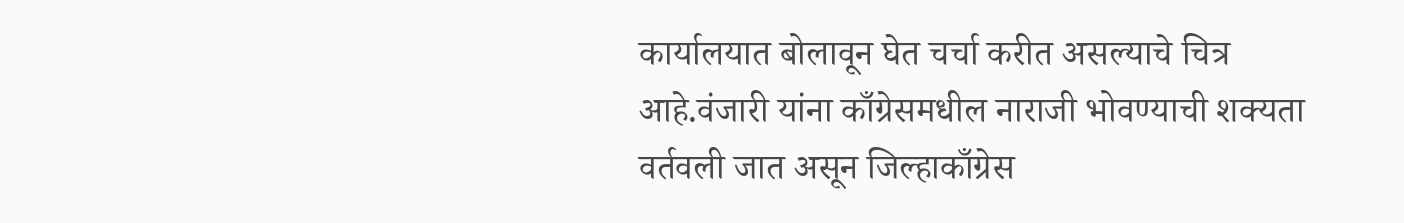कार्यालयात बोलावून घेत चर्चा करीत असल्याचे चित्र आहे.वंजारी यांना काँग्रेसमधील नाराजी भोवण्याची शक्यता वर्तवली जात असून जिल्हाकाँग्रेस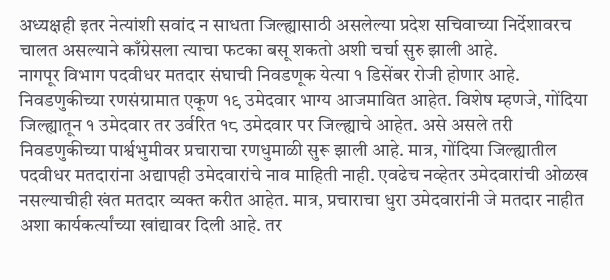अध्यक्षही इतर नेत्यांशी सवांद न साधता जिल्ह्यासाठी असलेल्या प्रदेश सचिवाच्या निर्देशावरच चालत असल्याने काँग्रेसला त्याचा फटका बसू शकतो अशी चर्चा सुरु झाली आहे.
नागपूर विभाग पदवीधर मतदार संघाची निवडणूक येत्या १ डिसेंबर रोजी होणार आहे. निवडणुकीच्या रणसंग्रामात एकूण १९ उमेदवार भाग्य आजमावित आहेत. विशेष म्हणजे, गोंदिया जिल्ह्यातून १ उमेदवार तर उर्वरित १८ उमेदवार पर जिल्ह्याचे आहेत. असे असले तरी निवडणुकीच्या पार्श्वभुमीवर प्रचाराचा रणधुमाळी सुरू झाली आहे. मात्र, गोंदिया जिल्ह्यातील पदवीधर मतदारांना अद्यापही उमेदवारांचे नाव माहिती नाही. एवढेच नव्हेतर उमेदवारांची ओळख नसल्याचीही खंत मतदार व्यक्त करीत आहेत. मात्र, प्रचाराचा धुरा उमेदवारांनी जे मतदार नाहीत अशा कार्यकर्त्यांच्या खांद्यावर दिली आहे. तर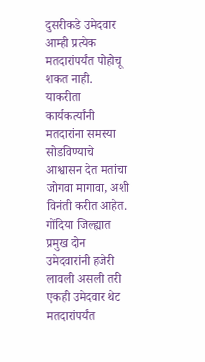दुसरीकडे उमेदवार आम्ही प्रत्येक मतदारांपर्यंत पोहोचू शकत नाही. याकरीता कार्यकर्त्यांनी मतदारांना समस्या सोडविण्याचे आश्वासन देत मतांचा जोगवा मागावा, अशी विनंती करीत आहेत. गोंदिया जिल्ह्यात प्रमुख दोन उमेदवारांनी हजेरी लावली असली तरी एकही उमेदवार थेट मतदारांपर्यंत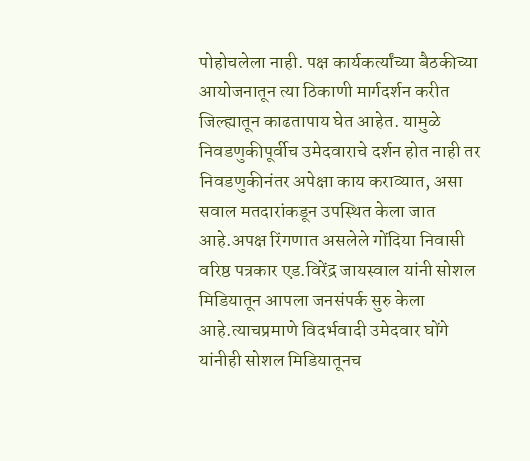पोहोचलेला नाही. पक्ष कार्यकर्त्यांच्या बैठकीच्या आयोजनातून त्या ठिकाणी मार्गदर्शन करीत जिल्ह्यातून काढतापाय घेत आहेत. यामुळे निवडणुकीपूर्वीच उमेदवाराचे दर्शन होत नाही तर निवडणुकीनंतर अपेक्षा काय कराव्यात, असा सवाल मतदारांकडून उपस्थित केला जात आहे.अपक्ष रिंगणात असलेले गोंदिया निवासी वरिष्ठ पत्रकार एड.विरेंद्र जायस्वाल यांनी सोशल मिडियातून आपला जनसंपर्क सुरु केला आहे.त्याचप्रमाणे विदर्भवादी उमेदवार घोंगे यांनीही सोशल मिडियातूनच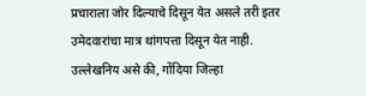प्रचाराला जोर दिल्याचे दिसून येत असले तरी इतर उमेदवारांचा मात्र थांगपत्ता दिसून येत नाही.
उल्लेखनिय असे की, गोंदिया जिल्हा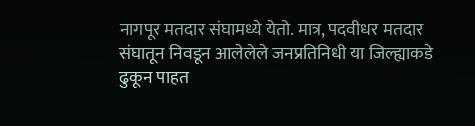नागपूर मतदार संघामध्ये येतो. मात्र, पदवीधर मतदार संघातून निवडून आलेलेले जनप्रतिनिधी या जिल्ह्याकडे ढुकून पाहत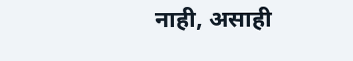नाही, असाही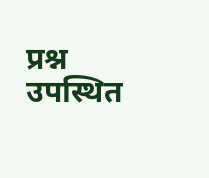प्रश्न उपस्थित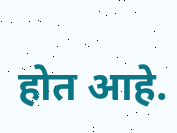होत आहे.